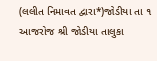(લલીત નિમાવત દ્વારા*)જોડીયા તા ૧ આજરોજ શ્રી જોડીયા તાલુકા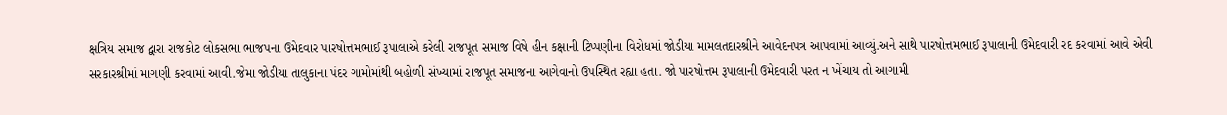ક્ષત્રિય સમાજ દ્વારા રાજકોટ લોકસભા ભાજપના ઉમેદવાર પારષોત્તમભાઈ રૂપાલાએ કરેલી રાજપૂત સમાજ વિષે હીન કક્ષાની ટિપ્પણીના વિરોધમાં જોડીયા મામલતદારશ્રીને આવેદનપત્ર આપવામાં આવ્યું.અને સાથે પારષોત્તમભાઈ રૂપાલાની ઉમેદવારી રદ કરવામાં આવે એવી સરકારશ્રીમાં માગણી કરવામાં આવી.જેમા જોડીયા તાલુકાના પંદર ગામોમાંથી બહોળી સંખ્યામાં રાજપૂત સમાજના આગેવાનો ઉપસ્થિત રહ્યા હતા. જો પારષોત્તમ રૂપાલાની ઉમેદવારી પરત ન ખેંચાય તો આગામી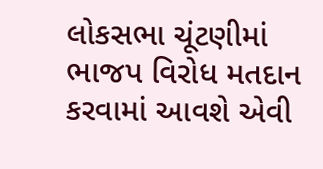લોકસભા ચૂંટણીમાં ભાજપ વિરોધ મતદાન કરવામાં આવશે એવી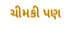ચીમકી પણ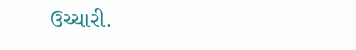ઉચ્ચારી.